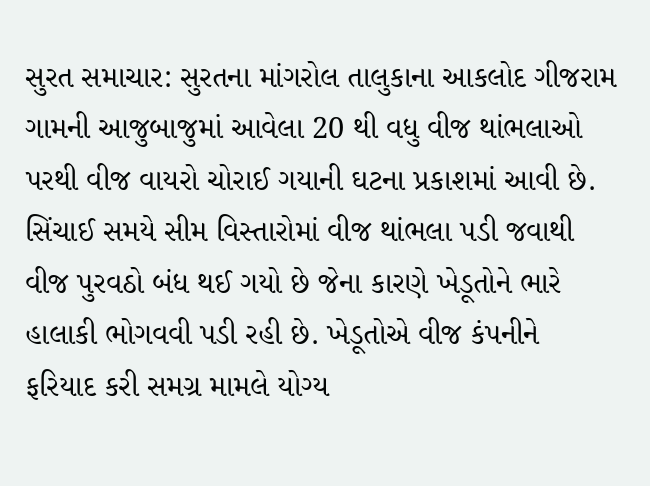સુરત સમાચાર: સુરતના માંગરોલ તાલુકાના આકલોદ ગીજરામ ગામની આજુબાજુમાં આવેલા 20 થી વધુ વીજ થાંભલાઓ પરથી વીજ વાયરો ચોરાઈ ગયાની ઘટના પ્રકાશમાં આવી છે. સિંચાઈ સમયે સીમ વિસ્તારોમાં વીજ થાંભલા પડી જવાથી વીજ પુરવઠો બંધ થઈ ગયો છે જેના કારણે ખેડૂતોને ભારે હાલાકી ભોગવવી પડી રહી છે. ખેડૂતોએ વીજ કંપનીને ફરિયાદ કરી સમગ્ર મામલે યોગ્ય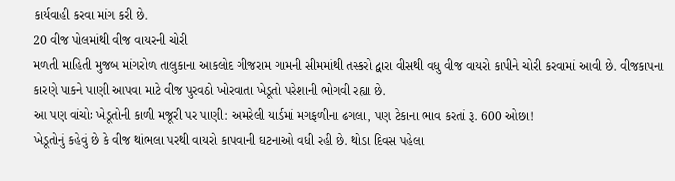કાર્યવાહી કરવા માંગ કરી છે.
20 વીજ પોલમાંથી વીજ વાયરની ચોરી
મળતી માહિતી મુજબ માંગરોળ તાલુકાના આકલોદ ગીજરામ ગામની સીમમાંથી તસ્કરો દ્વારા વીસથી વધુ વીજ વાયરો કાપીને ચોરી કરવામાં આવી છે. વીજકાપના કારણે પાકને પાણી આપવા માટે વીજ પુરવઠો ખોરવાતા ખેડૂતો પરેશાની ભોગવી રહ્યા છે.
આ પણ વાંચોઃ ખેડૂતોની કાળી મજૂરી પર પાણી: અમરેલી યાર્ડમાં મગફળીના ઢગલા, પણ ટેકાના ભાવ કરતાં રૂ. 600 ઓછા!
ખેડૂતોનું કહેવું છે કે વીજ થાંભલા પરથી વાયરો કાપવાની ઘટનાઓ વધી રહી છે. થોડા દિવસ પહેલા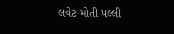લવેટ મોતી પલ્લી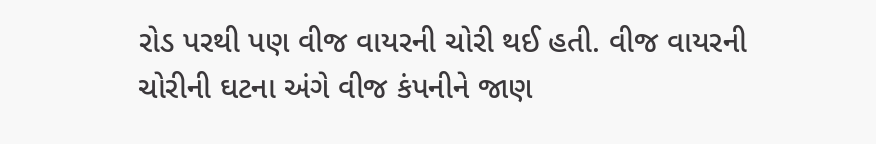રોડ પરથી પણ વીજ વાયરની ચોરી થઈ હતી. વીજ વાયરની ચોરીની ઘટના અંગે વીજ કંપનીને જાણ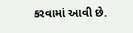કરવામાં આવી છે.